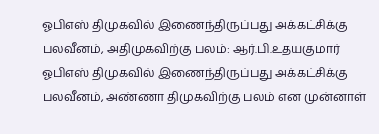ஓபிஎஸ் திமுகவில் இணைந்திருப்பது அக்கட்சிக்கு பலவீனம், அதிமுகவிற்கு பலம்: ஆர்.பி.உதயகுமார்
ஓபிஎஸ் திமுகவில் இணைந்திருப்பது அக்கட்சிக்கு பலவீனம், அண்ணா திமுகவிற்கு பலம் என முன்னாள்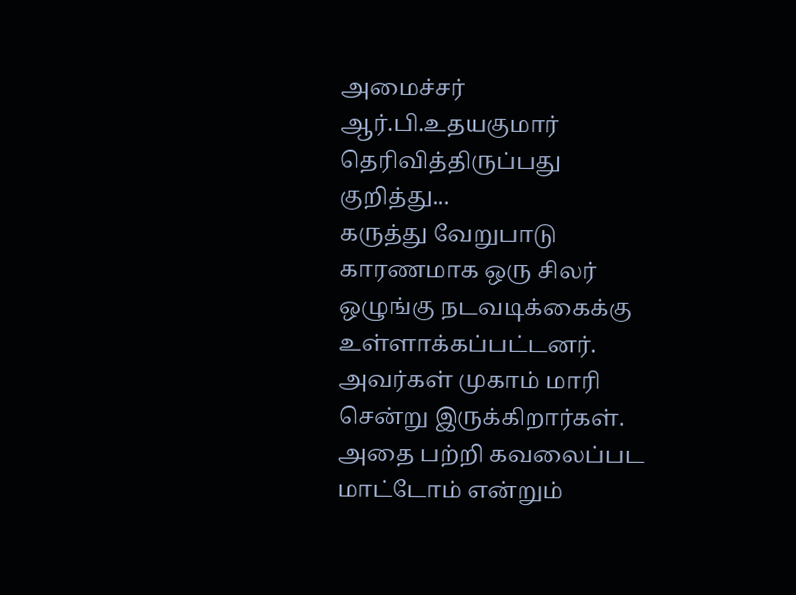அமைச்சர் ஆர்.பி.உதயகுமார் தெரிவித்திருப்பது குறித்து...
கருத்து வேறுபாடு காரணமாக ஒரு சிலர் ஒழுங்கு நடவடிக்கைக்கு உள்ளாக்கப்பட்டனர். அவர்கள் முகாம் மாரி சென்று இருக்கிறார்கள். அதை பற்றி கவலைப்பட மாட்டோம் என்றும்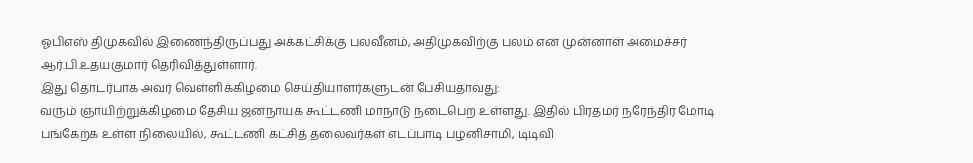ஓபிஎஸ் திமுகவில் இணைந்திருப்பது அக்கட்சிக்கு பலவீனம், அதிமுகவிற்கு பலம் என முன்னாள் அமைச்சர் ஆர்.பி.உதயகுமார் தெரிவித்துள்ளார்.
இது தொடர்பாக அவர் வெள்ளிக்கிழமை செய்தியாளர்களுடன் பேசியதாவது:
வரும் ஞாயிற்றுக்கிழமை தேசிய ஜனநாயக கூட்டணி மாநாடு நடைபெற உள்ளது. இதில் பிரதமர் நரேந்திர மோடி பங்கேற்க உள்ள நிலையில், கூட்டணி கட்சித் தலைவர்கள் எடப்பாடி பழனிசாமி, டிடிவி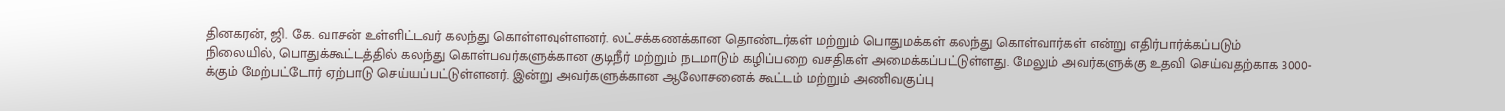தினகரன், ஜி. கே. வாசன் உள்ளிட்டவர் கலந்து கொள்ளவுள்ளனர். லட்சக்கணக்கான தொண்டர்கள் மற்றும் பொதுமக்கள் கலந்து கொள்வார்கள் என்று எதிர்பார்க்கப்படும் நிலையில், பொதுக்கூட்டத்தில் கலந்து கொள்பவர்களுக்கான குடிநீர் மற்றும் நடமாடும் கழிப்பறை வசதிகள் அமைக்கப்பட்டுள்ளது. மேலும் அவர்களுக்கு உதவி செய்வதற்காக 3000-க்கும் மேற்பட்டோர் ஏற்பாடு செய்யப்பட்டுள்ளனர். இன்று அவர்களுக்கான ஆலோசனைக் கூட்டம் மற்றும் அணிவகுப்பு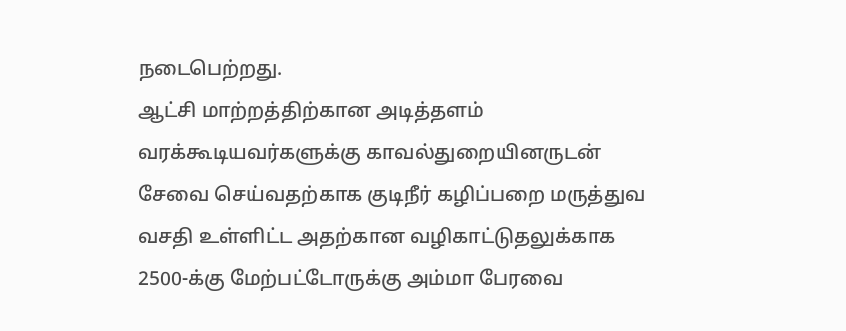நடைபெற்றது.
ஆட்சி மாற்றத்திற்கான அடித்தளம்
வரக்கூடியவர்களுக்கு காவல்துறையினருடன் சேவை செய்வதற்காக குடிநீர் கழிப்பறை மருத்துவ வசதி உள்ளிட்ட அதற்கான வழிகாட்டுதலுக்காக 2500-க்கு மேற்பட்டோருக்கு அம்மா பேரவை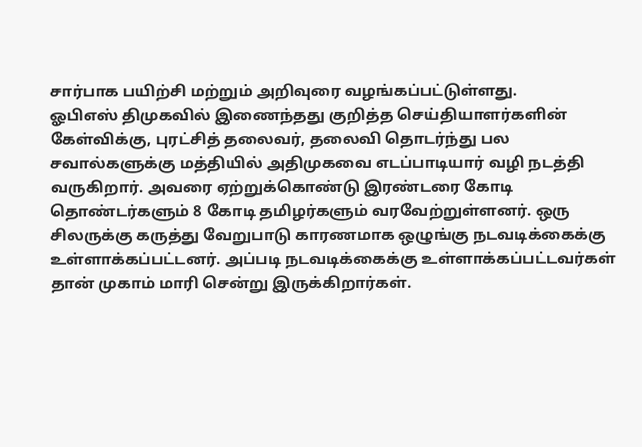சார்பாக பயிற்சி மற்றும் அறிவுரை வழங்கப்பட்டுள்ளது.
ஓபிஎஸ் திமுகவில் இணைந்தது குறித்த செய்தியாளர்களின் கேள்விக்கு, புரட்சித் தலைவர், தலைவி தொடர்ந்து பல சவால்களுக்கு மத்தியில் அதிமுகவை எடப்பாடியார் வழி நடத்தி வருகிறார். அவரை ஏற்றுக்கொண்டு இரண்டரை கோடி தொண்டர்களும் 8 கோடி தமிழர்களும் வரவேற்றுள்ளனர். ஒரு சிலருக்கு கருத்து வேறுபாடு காரணமாக ஒழுங்கு நடவடிக்கைக்கு உள்ளாக்கப்பட்டனர். அப்படி நடவடிக்கைக்கு உள்ளாக்கப்பட்டவர்கள் தான் முகாம் மாரி சென்று இருக்கிறார்கள்.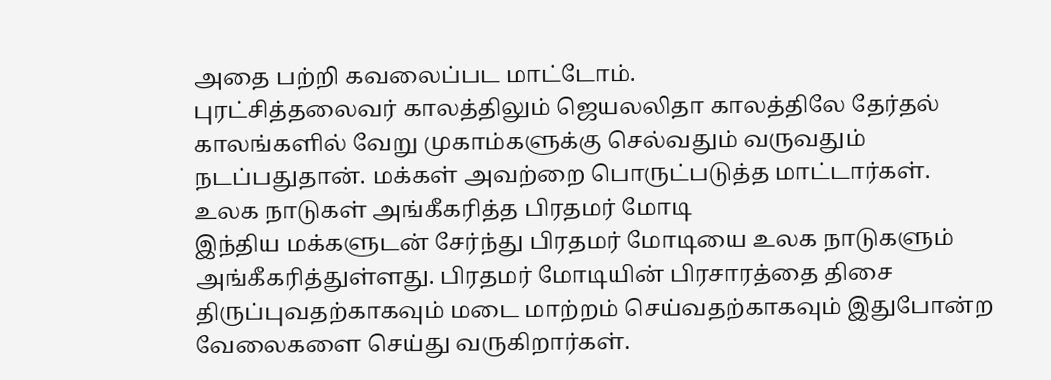அதை பற்றி கவலைப்பட மாட்டோம்.
புரட்சித்தலைவர் காலத்திலும் ஜெயலலிதா காலத்திலே தேர்தல் காலங்களில் வேறு முகாம்களுக்கு செல்வதும் வருவதும் நடப்பதுதான். மக்கள் அவற்றை பொருட்படுத்த மாட்டார்கள்.
உலக நாடுகள் அங்கீகரித்த பிரதமர் மோடி
இந்திய மக்களுடன் சேர்ந்து பிரதமர் மோடியை உலக நாடுகளும் அங்கீகரித்துள்ளது. பிரதமர் மோடியின் பிரசாரத்தை திசை திருப்புவதற்காகவும் மடை மாற்றம் செய்வதற்காகவும் இதுபோன்ற வேலைகளை செய்து வருகிறார்கள்.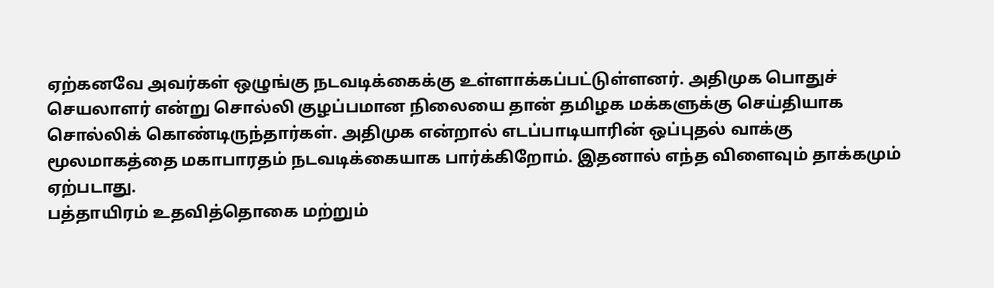ஏற்கனவே அவர்கள் ஒழுங்கு நடவடிக்கைக்கு உள்ளாக்கப்பட்டுள்ளனர். அதிமுக பொதுச் செயலாளர் என்று சொல்லி குழப்பமான நிலையை தான் தமிழக மக்களுக்கு செய்தியாக சொல்லிக் கொண்டிருந்தார்கள். அதிமுக என்றால் எடப்பாடியாரின் ஒப்புதல் வாக்கு மூலமாகத்தை மகாபாரதம் நடவடிக்கையாக பார்க்கிறோம். இதனால் எந்த விளைவும் தாக்கமும் ஏற்படாது.
பத்தாயிரம் உதவித்தொகை மற்றும்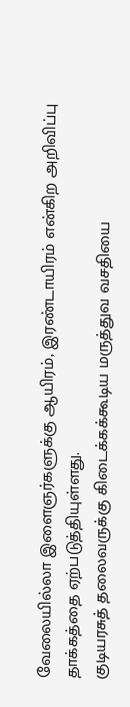வேலையில்லா இளைஞர்களுக்கு ஆயிரம், இரண்டாயிரம் என்கிற அறிவிப்பு தாக்கத்தை ஏற்படுத்தியுள்ளது.
குடியரசுத் தலைவருக்கு கிடைக்கக்கூடிய மருத்துவ வசதியை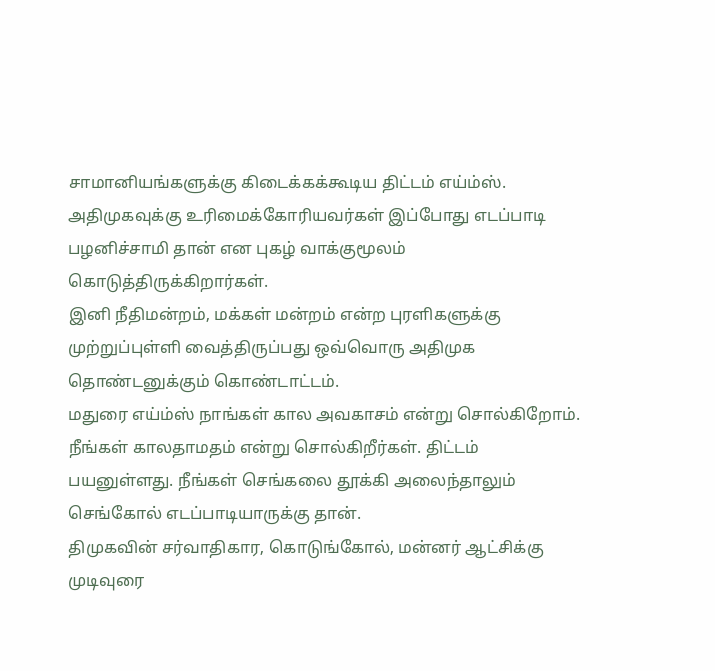சாமானியங்களுக்கு கிடைக்கக்கூடிய திட்டம் எய்ம்ஸ்.
அதிமுகவுக்கு உரிமைக்கோரியவர்கள் இப்போது எடப்பாடி பழனிச்சாமி தான் என புகழ் வாக்குமூலம் கொடுத்திருக்கிறார்கள்.
இனி நீதிமன்றம், மக்கள் மன்றம் என்ற புரளிகளுக்கு முற்றுப்புள்ளி வைத்திருப்பது ஒவ்வொரு அதிமுக தொண்டனுக்கும் கொண்டாட்டம்.
மதுரை எய்ம்ஸ் நாங்கள் கால அவகாசம் என்று சொல்கிறோம். நீங்கள் காலதாமதம் என்று சொல்கிறீர்கள். திட்டம் பயனுள்ளது. நீங்கள் செங்கலை தூக்கி அலைந்தாலும் செங்கோல் எடப்பாடியாருக்கு தான்.
திமுகவின் சர்வாதிகார, கொடுங்கோல், மன்னர் ஆட்சிக்கு முடிவுரை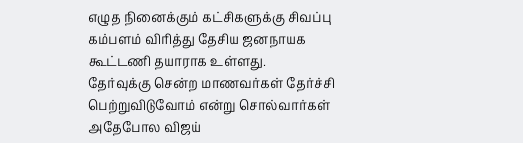எழுத நினைக்கும் கட்சிகளுக்கு சிவப்பு கம்பளம் விரித்து தேசிய ஜனநாயக கூட்டணி தயாராக உள்ளது.
தேர்வுக்கு சென்ற மாணவர்கள் தேர்ச்சி பெற்றுவிடுவோம் என்று சொல்வார்கள் அதேபோல விஜய்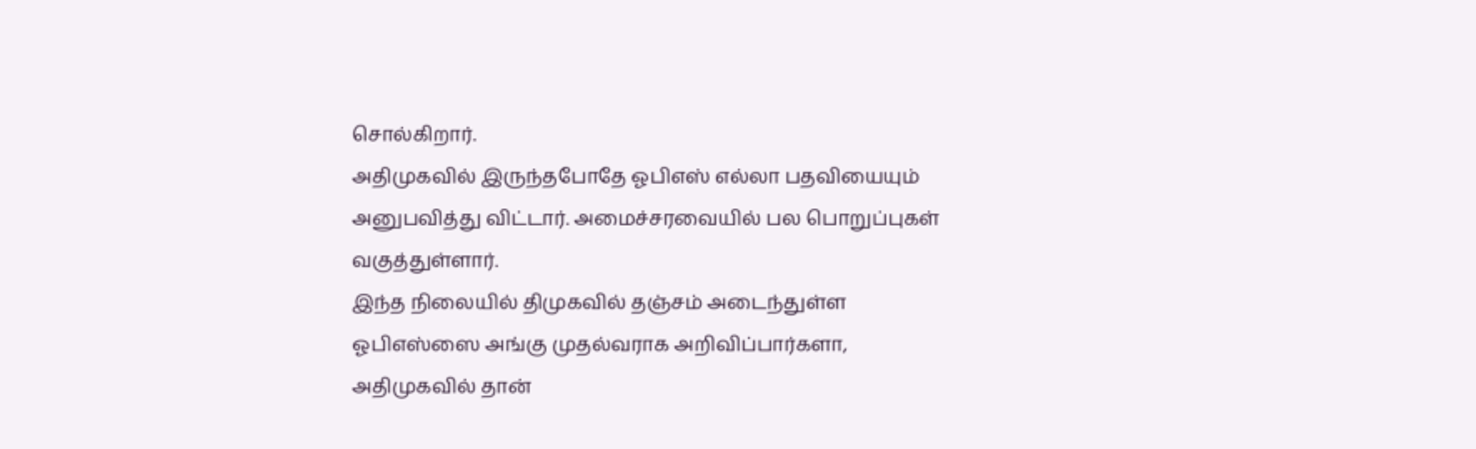சொல்கிறார்.
அதிமுகவில் இருந்தபோதே ஓபிஎஸ் எல்லா பதவியையும் அனுபவித்து விட்டார். அமைச்சரவையில் பல பொறுப்புகள் வகுத்துள்ளார்.
இந்த நிலையில் திமுகவில் தஞ்சம் அடைந்துள்ள ஓபிஎஸ்ஸை அங்கு முதல்வராக அறிவிப்பார்களா, அதிமுகவில் தான்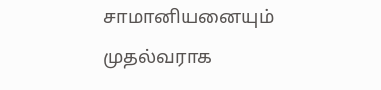சாமானியனையும் முதல்வராக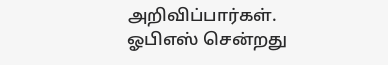அறிவிப்பார்கள்.
ஓபிஎஸ் சென்றது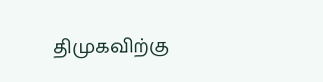திமுகவிற்கு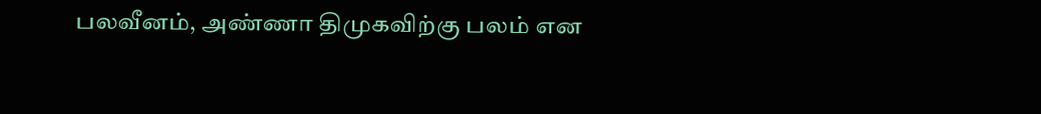பலவீனம், அண்ணா திமுகவிற்கு பலம் என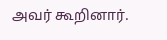அவர் கூறினார்.